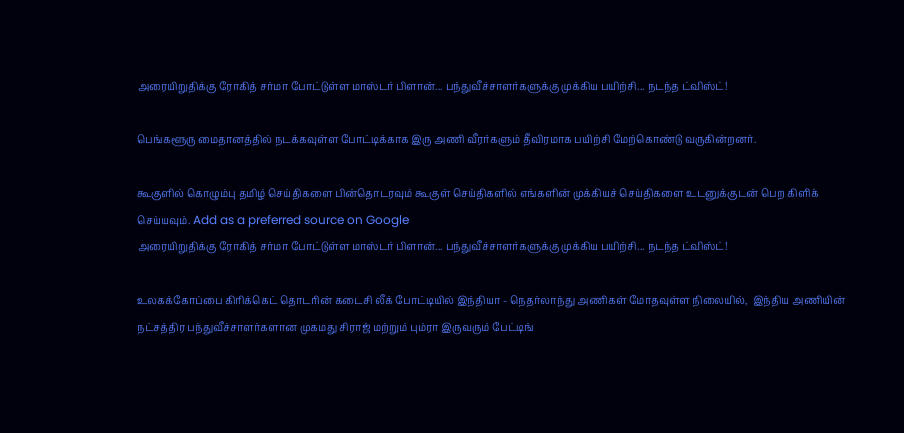அரையிறுதிக்கு ரோகித் சர்மா போட்டுள்ள மாஸ்டர் பிளான்... பந்துவீச்சாளர்களுக்கு முக்கிய பயிற்சி... நடந்த ட்விஸ்ட்!

பெங்களூரு மைதானத்தில் நடக்கவுள்ள போட்டிக்காக இரு அணி வீரர்களும் தீவிரமாக பயிற்சி மேற்கொண்டு வருகின்றனர்.

கூகுளில் கொழும்பு தமிழ் செய்திகளை பின்தொடரவும் கூகுள் செய்திகளில் எங்களின் முக்கியச் செய்திகளை உடனுக்குடன் பெற கிளிக் செய்யவும். Add as a preferred source on Google
அரையிறுதிக்கு ரோகித் சர்மா போட்டுள்ள மாஸ்டர் பிளான்... பந்துவீச்சாளர்களுக்கு முக்கிய பயிற்சி... நடந்த ட்விஸ்ட்!

உலகக்கோப்பை கிரிக்கெட் தொடரின் கடைசி லீக் போட்டியில் இந்தியா - நெதர்லாந்து அணிகள் மோதவுள்ள நிலையில்,  இந்திய அணியின் நட்சத்திர பந்துவீச்சாளர்களான முகமது சிராஜ் மற்றும் பும்ரா இருவரும் பேட்டிங்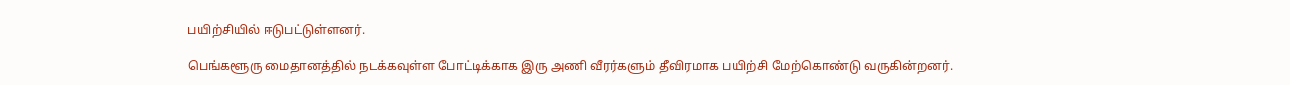பயிற்சியில் ஈடுபட்டுள்ளனர்.

பெங்களூரு மைதானத்தில் நடக்கவுள்ள போட்டிக்காக இரு அணி வீரர்களும் தீவிரமாக பயிற்சி மேற்கொண்டு வருகின்றனர்.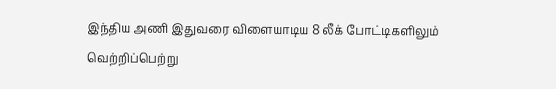இந்திய அணி இதுவரை விளையாடிய 8 லீக் போட்டிகளிலும் வெற்றிப்பெற்று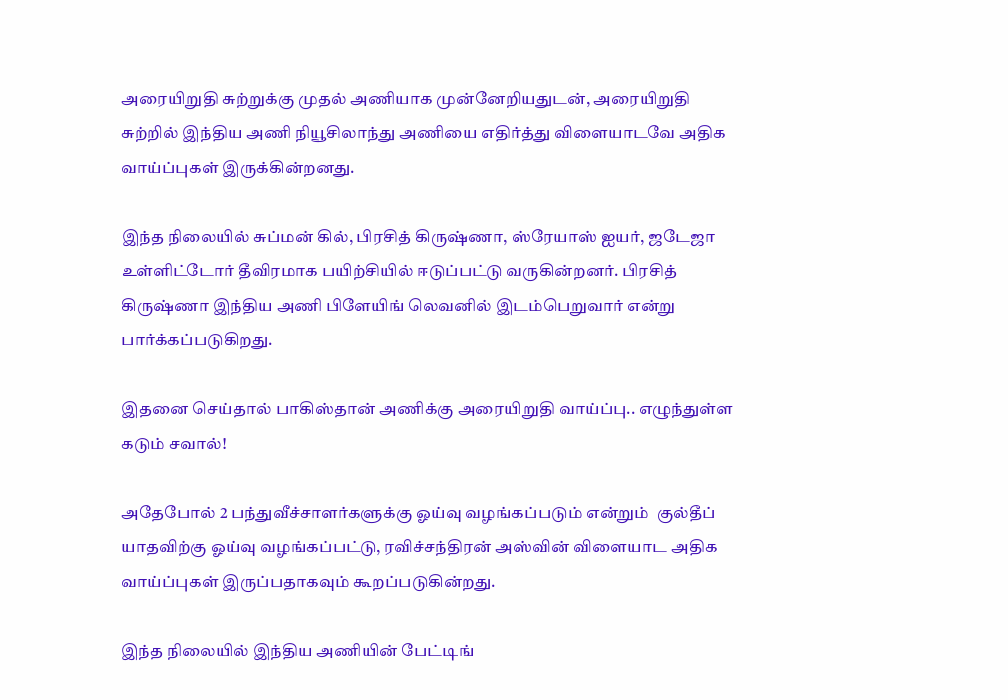அரையிறுதி சுற்றுக்கு முதல் அணியாக முன்னேறியதுடன், அரையிறுதி சுற்றில் இந்திய அணி நியூசிலாந்து அணியை எதிர்த்து விளையாடவே அதிக வாய்ப்புகள் இருக்கின்றனது.

இந்த நிலையில் சுப்மன் கில், பிரசித் கிருஷ்ணா, ஸ்ரேயாஸ் ஐயர், ஜடேஜா உள்ளிட்டோர் தீவிரமாக பயிற்சியில் ஈடுப்பட்டு வருகின்றனர். பிரசித் கிருஷ்ணா இந்திய அணி பிளேயிங் லெவனில் இடம்பெறுவார் என்று பார்க்கப்படுகிறது.

இதனை செய்தால் பாகிஸ்தான் அணிக்கு அரையிறுதி வாய்ப்பு.. எழுந்துள்ள கடும் சவால்!

அதேபோல் 2 பந்துவீச்சாளர்களுக்கு ஓய்வு வழங்கப்படும் என்றும்  குல்தீப் யாதவிற்கு ஓய்வு வழங்கப்பட்டு, ரவிச்சந்திரன் அஸ்வின் விளையாட அதிக வாய்ப்புகள் இருப்பதாகவும் கூறப்படுகின்றது.

இந்த நிலையில் இந்திய அணியின் பேட்டிங்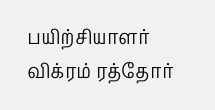பயிற்சியாளர் விக்ரம் ரத்தோர்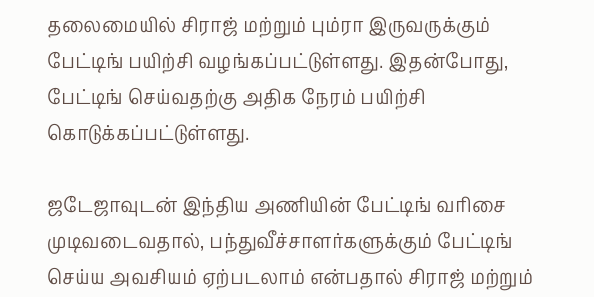தலைமையில் சிராஜ் மற்றும் பும்ரா இருவருக்கும் பேட்டிங் பயிற்சி வழங்கப்பட்டுள்ளது. இதன்போது, பேட்டிங் செய்வதற்கு அதிக நேரம் பயிற்சி கொடுக்கப்பட்டுள்ளது.

ஜடேஜாவுடன் இந்திய அணியின் பேட்டிங் வரிசை முடிவடைவதால், பந்துவீச்சாளர்களுக்கும் பேட்டிங் செய்ய அவசியம் ஏற்படலாம் என்பதால் சிராஜ் மற்றும்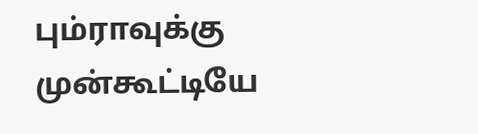பும்ராவுக்கு முன்கூட்டியே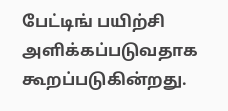பேட்டிங் பயிற்சி அளிக்கப்படுவதாக கூறப்படுகின்றது.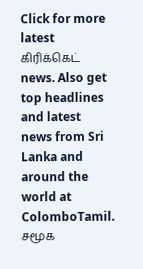Click for more latest கிரிக்கெட் news. Also get top headlines and latest news from Sri Lanka and around the world at ColomboTamil.
சமூக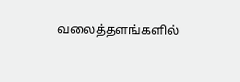வலைத்தளங்களில்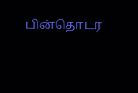பின்தொடர